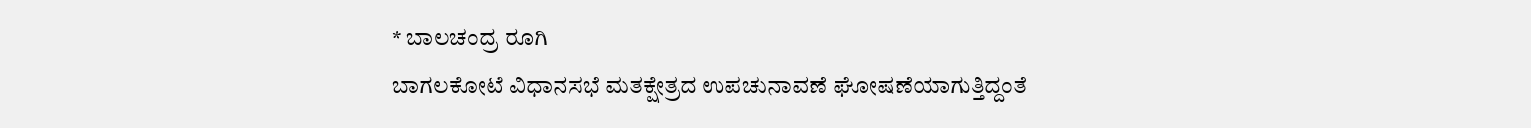* ಬಾಲಚಂದ್ರ ರೂಗಿ
ಬಾಗಲಕೋಟೆ ವಿಧಾನಸಭೆ ಮತಕ್ಷೇತ್ರದ ಉಪಚುನಾವಣೆ ಘೋಷಣೆಯಾಗುತ್ತಿದ್ದಂತೆ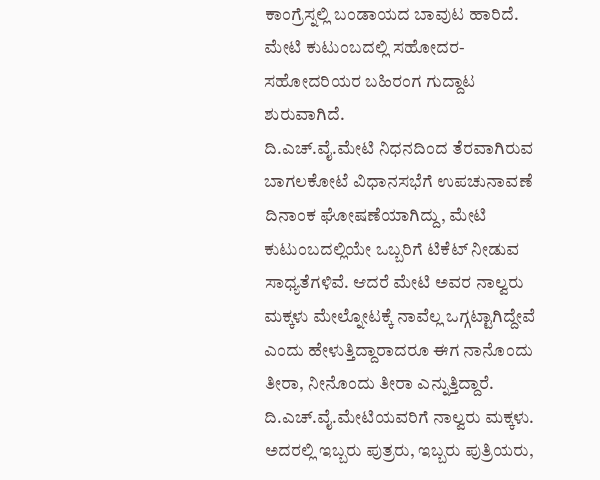ಕಾಂಗ್ರೆಸ್ನಲ್ಲಿ ಬಂಡಾಯದ ಬಾವುಟ ಹಾರಿದೆ. ಮೇಟಿ ಕುಟುಂಬದಲ್ಲಿ ಸಹೋದರ-ಸಹೋದರಿಯರ ಬಹಿರಂಗ ಗುದ್ದಾಟ ಶುರುವಾಗಿದೆ.
ದಿ.ಎಚ್.ವೈ.ಮೇಟಿ ನಿಧನದಿಂದ ತೆರವಾಗಿರುವ ಬಾಗಲಕೋಟೆ ವಿಧಾನಸಭೆಗೆ ಉಪಚುನಾವಣೆ ದಿನಾಂಕ ಘೋಷಣೆಯಾಗಿದ್ದು, ಮೇಟಿ ಕುಟುಂಬದಲ್ಲಿಯೇ ಒಬ್ಬರಿಗೆ ಟಿಕೆಟ್ ನೀಡುವ ಸಾಧ್ಯತೆಗಳಿವೆ. ಆದರೆ ಮೇಟಿ ಅವರ ನಾಲ್ವರು ಮಕ್ಕಳು ಮೇಲ್ನೋಟಕ್ಕೆ ನಾವೆಲ್ಲ ಒಗ್ಗಟ್ಟಾಗಿದ್ದೇವೆ ಎಂದು ಹೇಳುತ್ತಿದ್ದಾರಾದರೂ ಈಗ ನಾನೊಂದು ತೀರಾ, ನೀನೊಂದು ತೀರಾ ಎನ್ನುತ್ತಿದ್ದಾರೆ.
ದಿ.ಎಚ್.ವೈ.ಮೇಟಿಯವರಿಗೆ ನಾಲ್ವರು ಮಕ್ಕಳು. ಅದರಲ್ಲಿ ಇಬ್ಬರು ಪುತ್ರರು, ಇಬ್ಬರು ಪುತ್ರಿಯರು,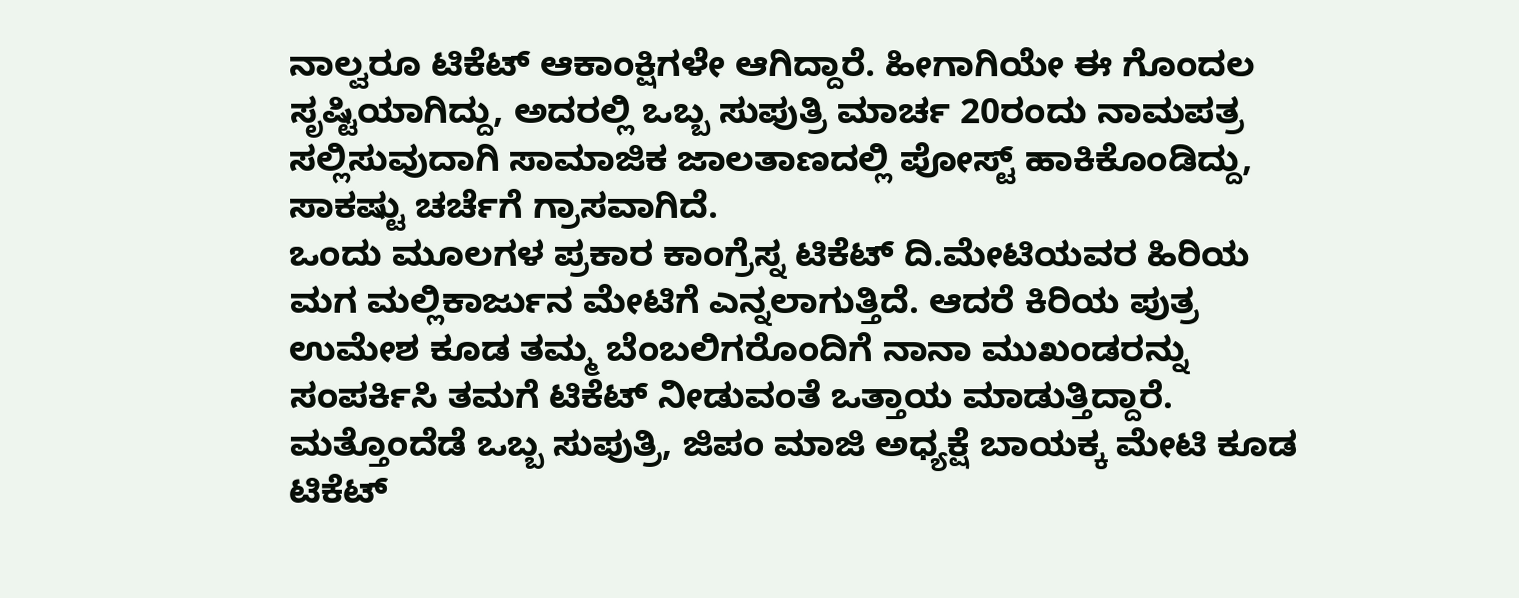ನಾಲ್ವರೂ ಟಿಕೆಟ್ ಆಕಾಂಕ್ಷಿಗಳೇ ಆಗಿದ್ದಾರೆ. ಹೀಗಾಗಿಯೇ ಈ ಗೊಂದಲ ಸೃಷ್ಟಿಯಾಗಿದ್ದು, ಅದರಲ್ಲಿ ಒಬ್ಬ ಸುಪುತ್ರಿ ಮಾರ್ಚ 20ರಂದು ನಾಮಪತ್ರ ಸಲ್ಲಿಸುವುದಾಗಿ ಸಾಮಾಜಿಕ ಜಾಲತಾಣದಲ್ಲಿ ಪೋಸ್ಟ್ ಹಾಕಿಕೊಂಡಿದ್ದು, ಸಾಕಷ್ಟು ಚರ್ಚೆಗೆ ಗ್ರಾಸವಾಗಿದೆ.
ಒಂದು ಮೂಲಗಳ ಪ್ರಕಾರ ಕಾಂಗ್ರೆಸ್ನ ಟಿಕೆಟ್ ದಿ.ಮೇಟಿಯವರ ಹಿರಿಯ ಮಗ ಮಲ್ಲಿಕಾರ್ಜುನ ಮೇಟಿಗೆ ಎನ್ನಲಾಗುತ್ತಿದೆ. ಆದರೆ ಕಿರಿಯ ಪುತ್ರ ಉಮೇಶ ಕೂಡ ತಮ್ಮ ಬೆಂಬಲಿಗರೊಂದಿಗೆ ನಾನಾ ಮುಖಂಡರನ್ನು ಸಂಪರ್ಕಿಸಿ ತಮಗೆ ಟಿಕೆಟ್ ನೀಡುವಂತೆ ಒತ್ತಾಯ ಮಾಡುತ್ತಿದ್ದಾರೆ. ಮತ್ತೊಂದೆಡೆ ಒಬ್ಬ ಸುಪುತ್ರಿ, ಜಿಪಂ ಮಾಜಿ ಅಧ್ಯಕ್ಷೆ ಬಾಯಕ್ಕ ಮೇಟಿ ಕೂಡ ಟಿಕೆಟ್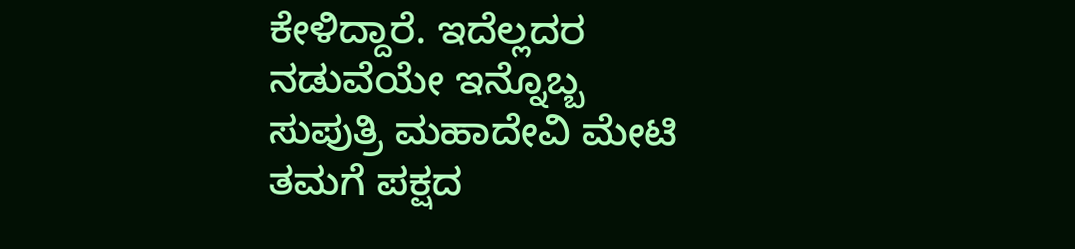ಕೇಳಿದ್ದಾರೆ. ಇದೆಲ್ಲದರ ನಡುವೆಯೇ ಇನ್ನೊಬ್ಬ ಸುಪುತ್ರಿ ಮಹಾದೇವಿ ಮೇಟಿ ತಮಗೆ ಪಕ್ಷದ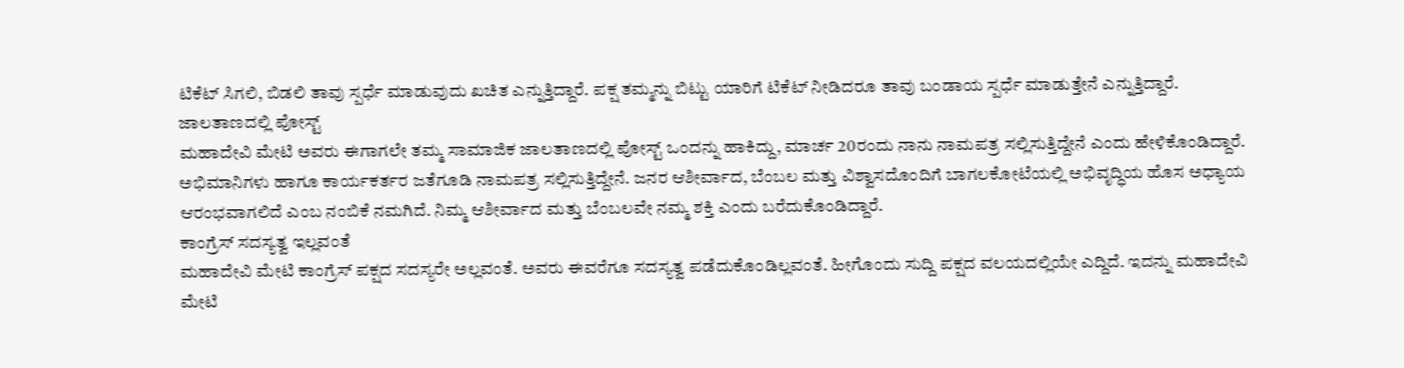ಟಿಕೆಟ್ ಸಿಗಲಿ, ಬಿಡಲಿ ತಾವು ಸ್ಪರ್ಧೆ ಮಾಡುವುದು ಖಚಿತ ಎನ್ನುತ್ತಿದ್ದಾರೆ. ಪಕ್ಷ ತಮ್ಮನ್ನು ಬಿಟ್ಟು ಯಾರಿಗೆ ಟಿಕೆಟ್ ನೀಡಿದರೂ ತಾವು ಬಂಡಾಯ ಸ್ಪರ್ಧೆ ಮಾಡುತ್ತೇನೆ ಎನ್ನುತ್ತಿದ್ದಾರೆ.
ಜಾಲತಾಣದಲ್ಲಿ ಪೋಸ್ಟ್
ಮಹಾದೇವಿ ಮೇಟಿ ಅವರು ಈಗಾಗಲೇ ತಮ್ಮ ಸಾಮಾಜಿಕ ಜಾಲತಾಣದಲ್ಲಿ ಪೋಸ್ಟ್ ಒಂದನ್ನು ಹಾಕಿದ್ದು, ಮಾರ್ಚ 20ರಂದು ನಾನು ನಾಮಪತ್ರ ಸಲ್ಲಿಸುತ್ತಿದ್ದೇನೆ ಎಂದು ಹೇಳಿಕೊಂಡಿದ್ದಾರೆ. ಅಭಿಮಾನಿಗಳು ಹಾಗೂ ಕಾರ್ಯಕರ್ತರ ಜತೆಗೂಡಿ ನಾಮಪತ್ರ ಸಲ್ಲಿಸುತ್ತಿದ್ದೇನೆ. ಜನರ ಆಶೀರ್ವಾದ, ಬೆಂಬಲ ಮತ್ತು ವಿಶ್ವಾಸದೊಂದಿಗೆ ಬಾಗಲಕೋಟೆಯಲ್ಲಿ ಅಭಿವೃದ್ಧಿಯ ಹೊಸ ಅಧ್ಯಾಯ ಆರಂಭವಾಗಲಿದೆ ಎಂಬ ನಂಬಿಕೆ ನಮಗಿದೆ. ನಿಮ್ಮ ಆಶೀರ್ವಾದ ಮತ್ತು ಬೆಂಬಲವೇ ನಮ್ಮ ಶಕ್ತಿ ಎಂದು ಬರೆದುಕೊಂಡಿದ್ದಾರೆ.
ಕಾಂಗ್ರೆಸ್ ಸದಸ್ಯತ್ವ ಇಲ್ಲವಂತೆ
ಮಹಾದೇವಿ ಮೇಟಿ ಕಾಂಗ್ರೆಸ್ ಪಕ್ಷದ ಸದಸ್ಯರೇ ಅಲ್ಲವಂತೆ. ಅವರು ಈವರೆಗೂ ಸದಸ್ಯತ್ವ ಪಡೆದುಕೊಂಡಿಲ್ಲವಂತೆ. ಹೀಗೊಂದು ಸುದ್ದಿ ಪಕ್ಷದ ವಲಯದಲ್ಲಿಯೇ ಎದ್ದಿದೆ. ಇದನ್ನು ಮಹಾದೇವಿ ಮೇಟಿ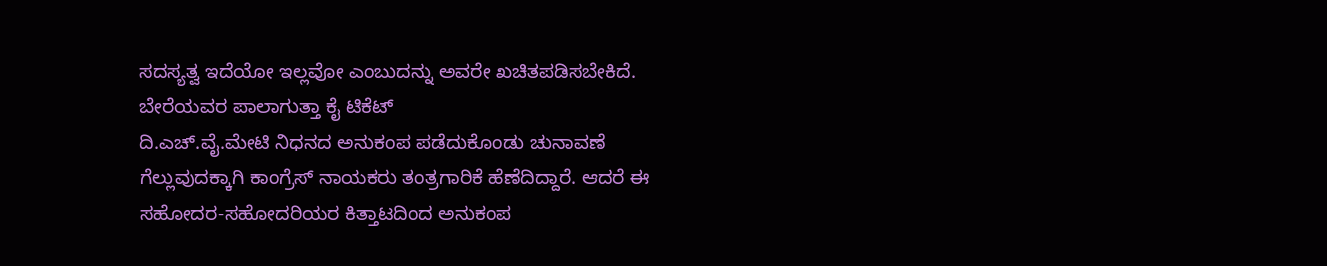ಸದಸ್ಯತ್ವ ಇದೆಯೋ ಇಲ್ಲವೋ ಎಂಬುದನ್ನು ಅವರೇ ಖಚಿತಪಡಿಸಬೇಕಿದೆ.
ಬೇರೆಯವರ ಪಾಲಾಗುತ್ತಾ ಕೈ ಟಿಕೆಟ್
ದಿ.ಎಚ್.ವೈ.ಮೇಟಿ ನಿಧನದ ಅನುಕಂಪ ಪಡೆದುಕೊಂಡು ಚುನಾವಣೆ ಗೆಲ್ಲುವುದಕ್ಕಾಗಿ ಕಾಂಗ್ರೆಸ್ ನಾಯಕರು ತಂತ್ರಗಾರಿಕೆ ಹೆಣೆದಿದ್ದಾರೆ. ಆದರೆ ಈ ಸಹೋದರ-ಸಹೋದರಿಯರ ಕಿತ್ತಾಟದಿಂದ ಅನುಕಂಪ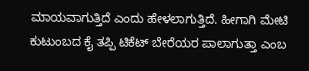ಮಾಯವಾಗುತ್ತಿದೆ ಎಂದು ಹೇಳಲಾಗುತ್ತಿದೆ. ಹೀಗಾಗಿ ಮೇಟಿ ಕುಟುಂಬದ ಕೈ ತಪ್ಪಿ ಟಿಕೆಟ್ ಬೇರೆಯರ ಪಾಲಾಗುತ್ತಾ ಎಂಬ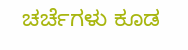ಚರ್ಚೆಗಳು ಕೂಡ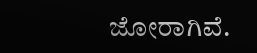ಜೋರಾಗಿವೆ.